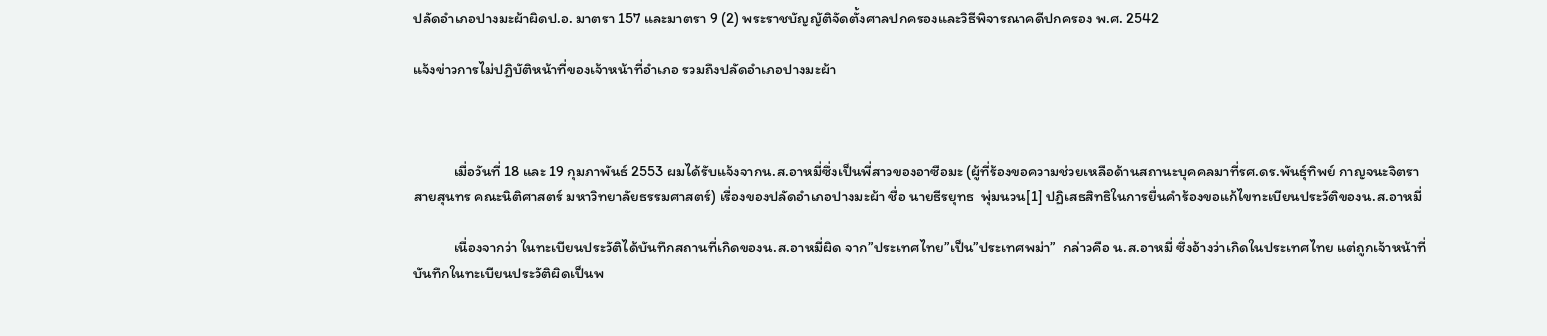ปลัดอำเภอปางมะผ้าผิดป.อ. มาตรา 157 และมาตรา 9 (2) พระราชบัญญัติจัดตั้งศาลปกครองและวิธีพิจารณาคดีปกครอง พ.ศ. 2542

แจ้งข่าวการไม่ปฏิบัติหน้าที่ของเจ้าหน้าที่อำเภอ รวมถึงปลัดอำเภอปางมะผ้า



            เมื่อวันที่ 18 และ 19 กุมภาพันธ์ 2553 ผมได้รับแจ้งจากน.ส.อาหมี่ซึ่งเป็นพี่สาวของอาซือมะ (ผู้ที่ร้องขอความช่วยเหลือด้านสถานะบุคคลมาที่รศ.ดร.พันธุ์ทิพย์ กาญจนะจิตรา สายสุนทร คณะนิติศาสตร์ มหาวิทยาลัยธรรมศาสตร์) เรื่องของปลัดอำเภอปางมะผ้า ชื่อ นายธีรยุทธ  พุ่มนวน[1] ปฏิเสธสิทธิในการยื่นคำร้องขอแก้ไขทะเบียนประวัติของน.ส.อาหมี่

            เนื่องจากว่า ในทะเบียนประวัติได้บันทึกสถานที่เกิดของน.ส.อาหมี่ผิด จาก”ประเทศไทย”เป็น”ประเทศพม่า”  กล่าวคือ น.ส.อาหมี่ ซึ่งอ้างว่าเกิดในประเทศไทย แต่ถูกเจ้าหน้าที่บันทึกในทะเบียนประวัติผิดเป็นพ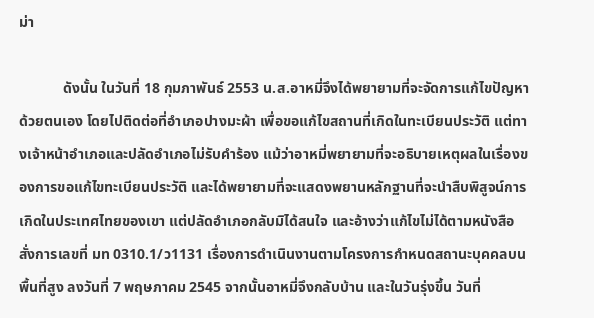ม่า

            ดังนั้น ในวันที่ 18 กุมภาพันธ์ 2553 น.ส.อาหมี่จึงได้พยายามที่จะจัดการแก้ไขปัญหาด้วยตนเอง โดยไปติดต่อที่อำเภอปางมะผ้า เพื่อขอแก้ไขสถานที่เกิดในทะเบียนประวัติ แต่ทางเจ้าหน้าอำเภอและปลัดอำเภอไม่รับคำร้อง แม้ว่าอาหมี่พยายามที่จะอธิบายเหตุผลในเรื่องของการขอแก้ไขทะเบียนประวัติ และได้พยายามที่จะแสดงพยานหลักฐานที่จะนำสืบพิสูจน์การเกิดในประเทศไทยของเขา แต่ปลัดอำเภอกลับมิได้สนใจ และอ้างว่าแก้ไขไม่ได้ตามหนังสือสั่งการเลขที่ มท 0310.1/ว1131 เรื่องการดำเนินงานตามโครงการกำหนดสถานะบุคคลบนพื้นที่สูง ลงวันที่ 7 พฤษภาคม 2545 จากนั้นอาหมี่จึงกลับบ้าน และในวันรุ่งขึ้น วันที่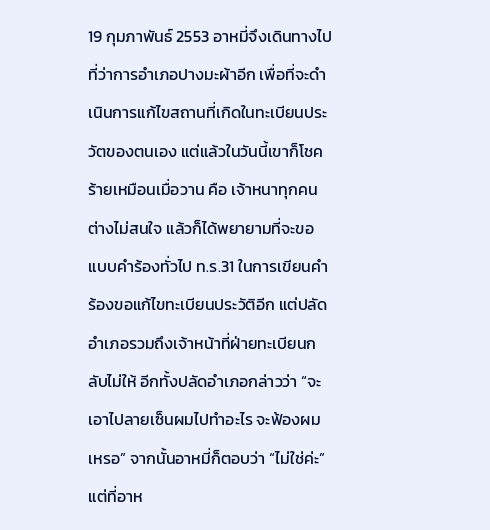19 กุมภาพันธ์ 2553 อาหมี่จึงเดินทางไปที่ว่าการอำเภอปางมะผ้าอีก เพื่อที่จะดำเนินการแก้ไขสถานที่เกิดในทะเบียนประวัตของตนเอง แต่แล้วในวันนี้เขาก็โชคร้ายเหมือนเมื่อวาน คือ เจ้าหนาทุกคนต่างไม่สนใจ แล้วก็ได้พยายามที่จะขอแบบคำร้องทั่วไป ท.ร.31 ในการเขียนคำร้องขอแก้ไขทะเบียนประวัติอีก แต่ปลัดอำเภอรวมถึงเจ้าหน้าที่ฝ่ายทะเบียนกลับไม่ให้ อีกทั้งปลัดอำเภอกล่าวว่า “จะเอาไปลายเซ็นผมไปทำอะไร จะฟ้องผมเหรอ” จากนั้นอาหมี่ก็ตอบว่า “ไม่ใช่ค่ะ” แต่ที่อาห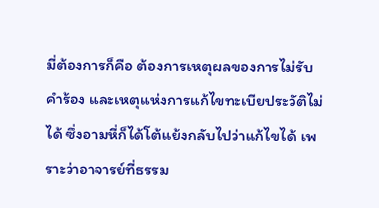มี่ต้องการก็คือ ต้องการเหตุผลของการไม่รับคำร้อง และเหตุแห่งการแก้ไขทะเบียประวัติไม่ได้ ซึ่งอามหี่ก็ได้โต้แย้งกลับไปว่าแก้ไขได้ เพราะว่าอาจารย์ที่ธรรม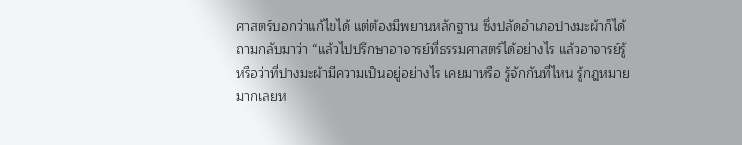ศาสตร์บอกว่าแก้ไขได้ แต่ต้องมีพยานหลักฐาน ซึ่งปลัดอำเภอปางมะผ้าก็ได้ถามกลับมาว่า “แล้วไปปรึกษาอาจารย์ที่ธรรมศาสตร์ได้อย่างไร แล้วอาจารย์รู้หรือว่าที่ปางมะผ้ามีความเป็นอยู่อย่างไร เคยมาหรือ รู้จักกันที่ไหน รู้กฎหมายมากเลยห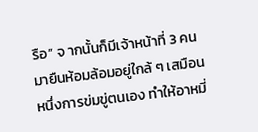รือ” จ ากนั้นก็มีเจ้าหน้าที่ 3 คนมายืนห้อมล้อมอยู่ใกล้ ๆ เสมือนหนึ่งการข่มขู่ตนเอง ทำให้อาหมี่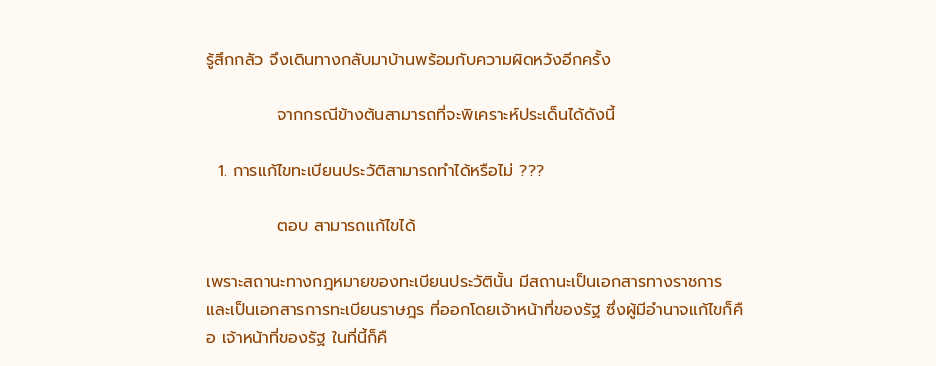รู้สึกกลัว จึงเดินทางกลับมาบ้านพร้อมกับความผิดหวังอีกครั้ง

            จากกรณีข้างต้นสามารถที่จะพิเคราะห์ประเด็นได้ดังนี้

  1. การแก้ไขทะเบียนประวัติสามารถทำได้หรือไม่ ???

            ตอบ สามารถแก้ไขได้

เพราะสถานะทางกฎหมายของทะเบียนประวัตินั้น มีสถานะเป็นเอกสารทางราชการ และเป็นเอกสารการทะเบียนราษฎร ที่ออกโดยเจ้าหน้าที่ของรัฐ ซึ่งผู้มีอำนาจแก้ไขก็คือ เจ้าหน้าที่ของรัฐ ในที่นี้ก็คื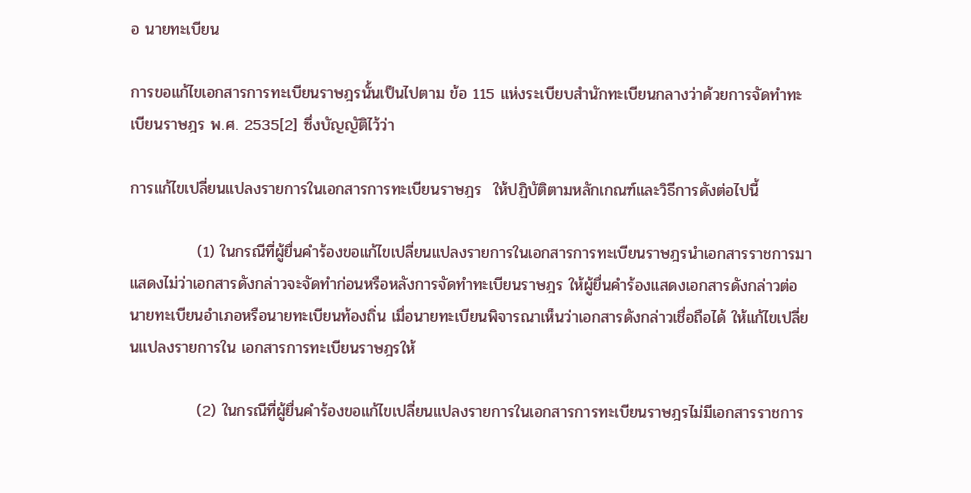อ นายทะเบียน

การขอแก้ไขเอกสารการทะเบียนราษฎรนั้นเป็นไปตาม ข้อ 115 แห่งระเบียบสำนักทะเบียนกลางว่าด้วยการจัดทำทะเบียนราษฎร พ.ศ. 2535[2] ซึ่งบัญญัติไว้ว่า

การแก้ไขเปลี่ยนแปลงรายการในเอกสารการทะเบียนราษฎร  ให้ปฏิบัติตามหลักเกณฑ์และวิธีการดังต่อไปนี้

            (1) ในกรณีที่ผู้ยื่นคำร้องขอแก้ไขเปลี่ยนแปลงรายการในเอกสารการทะเบียนราษฎรนำเอกสารราชการมาแสดงไม่ว่าเอกสารดังกล่าวจะจัดทำก่อนหรือหลังการจัดทำทะเบียนราษฎร ให้ผู้ยื่นคำร้องแสดงเอกสารดังกล่าวต่อนายทะเบียนอำเภอหรือนายทะเบียนท้องถิ่น เมื่อนายทะเบียนพิจารณาเห็นว่าเอกสารดังกล่าวเชื่อถือได้ ให้แก้ไขเปลี่ยนแปลงรายการใน เอกสารการทะเบียนราษฎรให้

            (2) ในกรณีที่ผู้ยื่นคำร้องขอแก้ไขเปลี่ยนแปลงรายการในเอกสารการทะเบียนราษฎรไม่มีเอกสารราชการ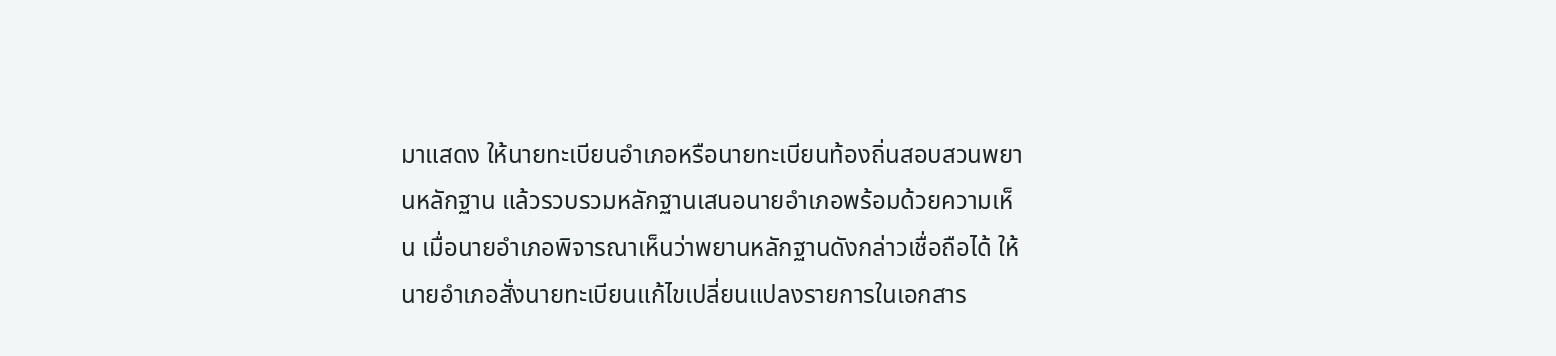มาแสดง ให้นายทะเบียนอำเภอหรือนายทะเบียนท้องถิ่นสอบสวนพยานหลักฐาน แล้วรวบรวมหลักฐานเสนอนายอำเภอพร้อมด้วยความเห็น เมื่อนายอำเภอพิจารณาเห็นว่าพยานหลักฐานดังกล่าวเชื่อถือได้ ให้นายอำเภอสั่งนายทะเบียนแก้ไขเปลี่ยนแปลงรายการในเอกสาร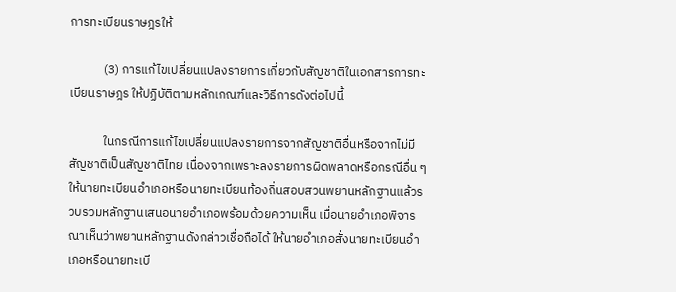การทะเบียนราษฎรให้

            (3) การแก้ไขเปลี่ยนแปลงรายการเกี่ยวกับสัญชาติในเอกสารการทะเบียนราษฎร ให้ปฏิบัติตามหลักเกณฑ์และวิธีการดังต่อไปนี้

            ในกรณีการแก้ไขเปลี่ยนแปลงรายการจากสัญชาติอื่นหรือจากไม่มีสัญชาติเป็นสัญชาติไทย เนื่องจากเพราะลงรายการผิดพลาดหรือกรณีอื่น ๆ ให้นายทะเบียนอำเภอหรือนายทะเบียนท้องถิ่นสอบสวนพยานหลักฐานแล้วรวบรวมหลักฐานเสนอนายอำเภอพร้อมด้วยความเห็น เมื่อนายอำเภอพิจารณาเห็นว่าพยานหลักฐานดังกล่าวเชื่อถือได้ ให้นายอำเภอสั่งนายทะเบียนอำเภอหรือนายทะเบี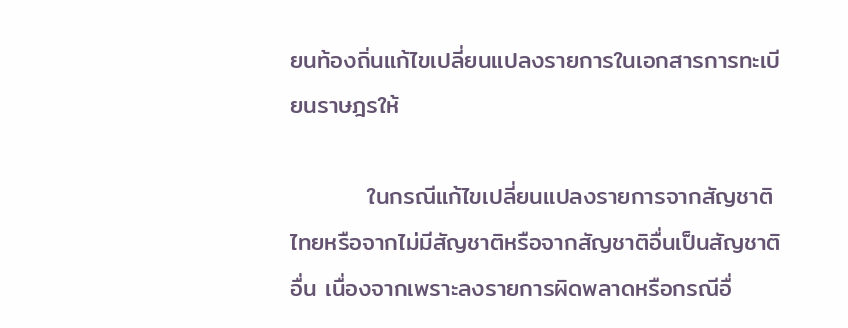ยนท้องถิ่นแก้ไขเปลี่ยนแปลงรายการในเอกสารการทะเบียนราษฎรให้

         ในกรณีแก้ไขเปลี่ยนแปลงรายการจากสัญชาติไทยหรือจากไม่มีสัญชาติหรือจากสัญชาติอื่นเป็นสัญชาติอื่น เนื่องจากเพราะลงรายการผิดพลาดหรือกรณีอื่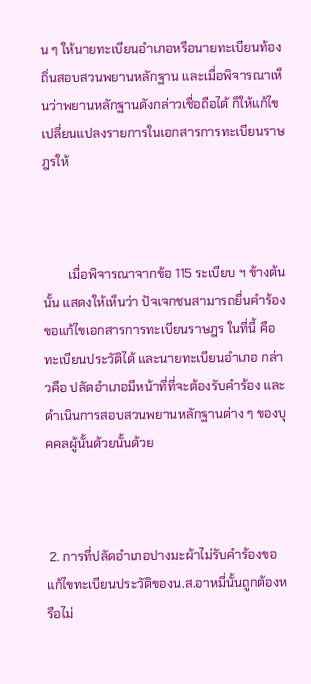น ๆ ให้นายทะเบียนอำเภอหรือนายทะเบียนท้องถิ่นสอบสวนพยานหลักฐาน และเมื่อพิจารณาเห็นว่าพยานหลักฐานดังกล่าวเชื่อถือได้ ก็ให้แก้ไขเปลี่ยนแปลงรายการในเอกสารการทะเบียนราษฎรให้



        เมื่อพิจารณาจากข้อ 115 ระเบียบ ฯ ข้างต้นนั้น แสดงให้เห็นว่า ปัจเจกชนสามารถยื่นคำร้องขอแก้ไขเอกสารการทะเบียนราษฎร ในที่นี้ คือ ทะเบียนประวัติได้ และนายทะเบียนอำเภอ กล่าวคือ ปลัดอำเภอมีหน้าที่ที่จะต้องรับคำร้อง และดำเนินการสอบสวนพยานหลักฐานต่าง ๆ ของบุคคลผู้นั้นด้วยนั้นด้วย



 2. การที่ปลัดอำเภอปางมะผ้าไม่รับคำร้องขอแก้ไขทะเบียนประวัติของน.ส.อาหมี่นั้นถูกต้องหรือไม่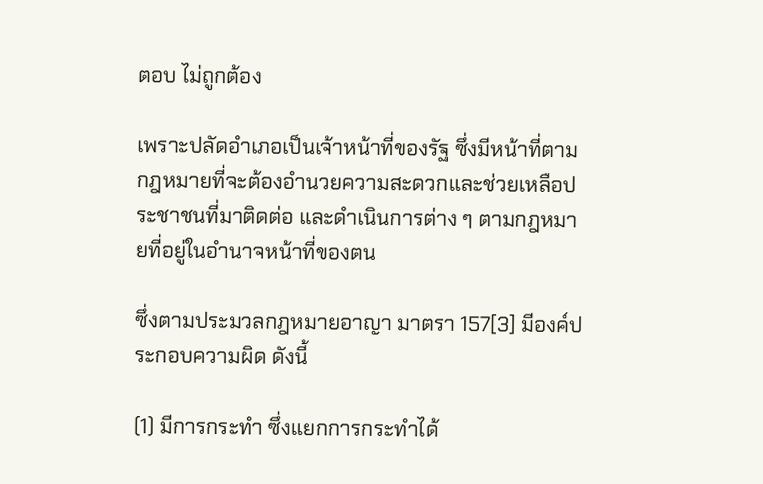ตอบ ไม่ถูกต้อง

เพราะปลัดอำเภอเป็นเจ้าหน้าที่ของรัฐ ซึ่งมีหน้าที่ตามกฎหมายที่จะต้องอำนวยความสะดวกและช่วยเหลือประชาชนที่มาติดต่อ และดำเนินการต่าง ๆ ตามกฎหมายที่อยู่ในอำนาจหน้าที่ของตน

ซึ่งตามประมวลกฎหมายอาญา มาตรา 157[3] มีองค์ประกอบความผิด ดังนี้

(1) มีการกระทำ ซึ่งแยกการกระทำได้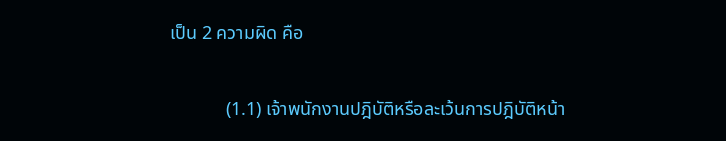เป็น 2 ความผิด คือ

            (1.1) เจ้าพนักงานปฎิบัติหรือละเว้นการปฎิบัติหน้า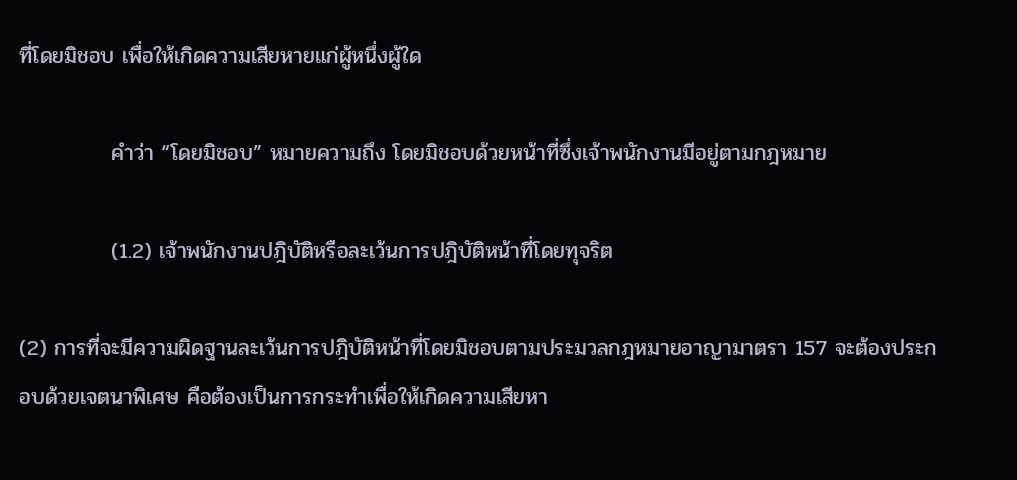ที่โดยมิชอบ เพื่อให้เกิดความเสียหายแก่ผู้หนึ่งผู้ใด

            คำว่า “โดยมิชอบ” หมายความถึง โดยมิชอบด้วยหน้าที่ซึ่งเจ้าพนักงานมีอยู่ตามกฎหมาย

            (1.2) เจ้าพนักงานปฎิบัติหรือละเว้นการปฎิบัติหน้าที่โดยทุจริต

(2) การที่จะมีความผิดฐานละเว้นการปฎิบัติหน้าที่โดยมิชอบตามประมวลกฎหมายอาญามาตรา 157 จะต้องประกอบด้วยเจตนาพิเศษ คือต้องเป็นการกระทำเพื่อให้เกิดความเสียหา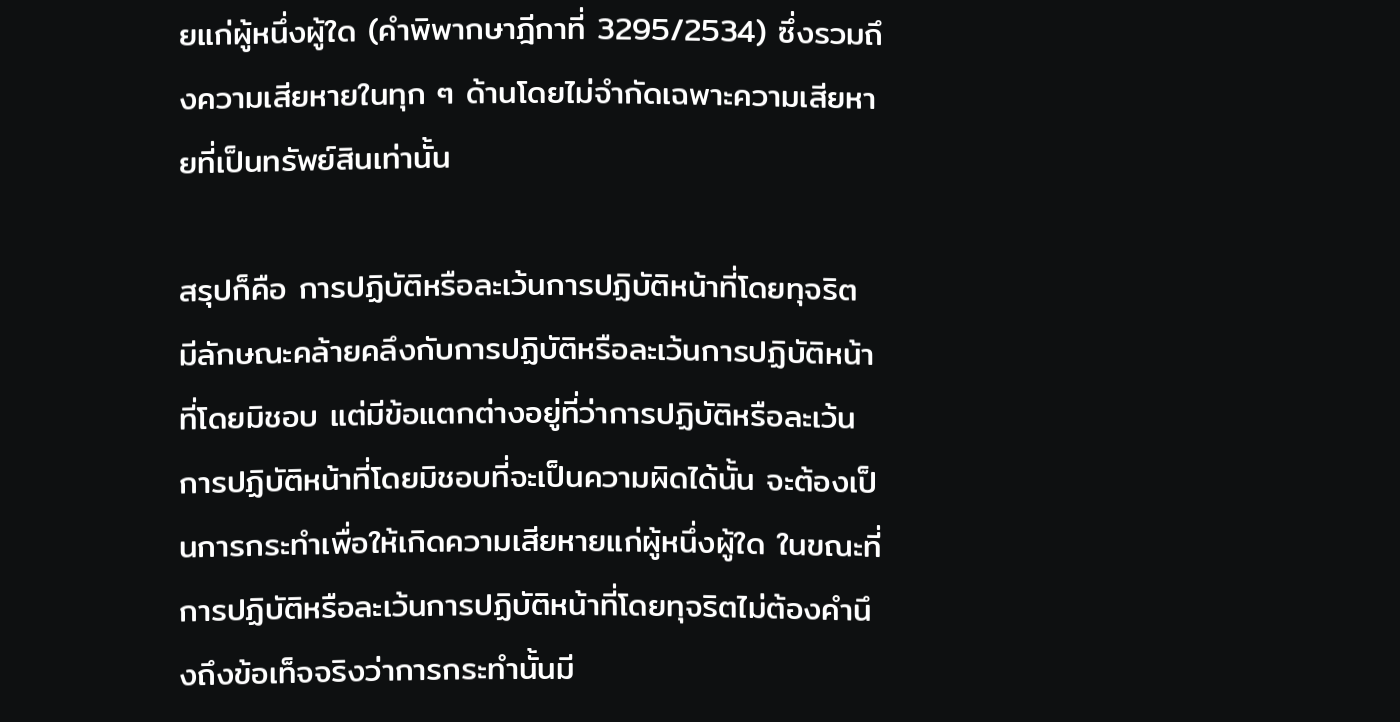ยแก่ผู้หนึ่งผู้ใด (คำพิพากษาฎีกาที่ 3295/2534) ซึ่งรวมถึงความเสียหายในทุก ๆ ด้านโดยไม่จำกัดเฉพาะความเสียหายที่เป็นทรัพย์สินเท่านั้น

สรุปก็คือ การปฏิบัติหรือละเว้นการปฏิบัติหน้าที่โดยทุจริต มีลักษณะคล้ายคลึงกับการปฏิบัติหรือละเว้นการปฏิบัติหน้าที่โดยมิชอบ แต่มีข้อแตกต่างอยู่ที่ว่าการปฏิบัติหรือละเว้นการปฏิบัติหน้าที่โดยมิชอบที่จะเป็นความผิดได้นั้น จะต้องเป็นการกระทำเพื่อให้เกิดความเสียหายแก่ผู้หนึ่งผู้ใด ในขณะที่การปฏิบัติหรือละเว้นการปฏิบัติหน้าที่โดยทุจริตไม่ต้องคำนึงถึงข้อเท็จจริงว่าการกระทำนั้นมี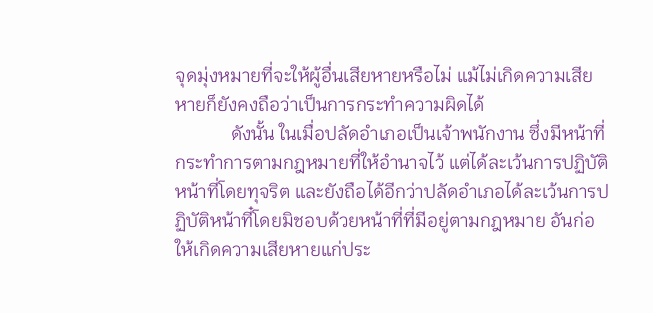จุดมุ่งหมายที่จะให้ผู้อื่นเสียหายหรือไม่ แม้ไม่เกิดความเสียหายก็ยังคงถือว่าเป็นการกระทำความผิดได้
            ดังนั้น ในเมื่อปลัดอำเภอเป็นเจ้าพนักงาน ซึ่งมีหน้าที่กระทำการตามกฎหมายที่ให้อำนาจไว้ แต่ได้ละเว้นการปฏิบัติหน้าที่โดยทุจริต และยังถือได้อีกว่าปลัดอำเภอได้ละเว้นการปฏิบัติหน้าที๋โดยมิชอบด้วยหน้าที่ที่มีอยู่ตามกฎหมาย อันก่อให้เกิดความเสียหายแก่ประ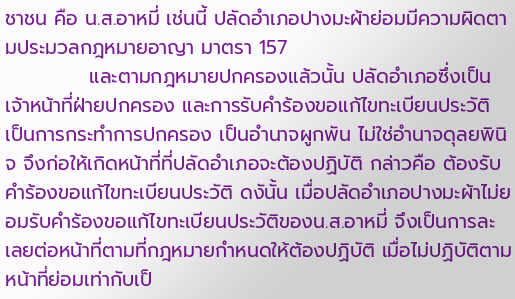ชาชน คือ น.ส.อาหมี่ เช่นนี้ ปลัดอำเภอปางมะผ้าย่อมมีความผิดตามประมวลกฎหมายอาญา มาตรา 157
            และตามกฎหมายปกครองแล้วนั้น ปลัดอำเภอซึ่งเป็นเจ้าหน้าที่ฝ่ายปกครอง และการรับคำร้องขอแก้ไขทะเบียนประวัติ เป็นการกระทำการปกครอง เป็นอำนาจผูกพัน ไม่ใช่อำนาจดุลยพินิจ จึงก่อให้เกิดหน้าที่ที่ปลัดอำเภอจะต้องปฏิบัติ กล่าวคือ ต้องรับคำร้องขอแก้ไขทะเบียนประวัติ ดงันั้น เมื่อปลัดอำเภอปางมะผ้าไม่ยอมรับคำร้องขอแก้ไขทะเบียนประวัติของน.ส.อาหมี่ จึงเป็นการละเลยต่อหน้าที่ตามที่กฎหมายกำหนดให้ต้องปฏิบัติ เมื่อไม่ปฏิบัติตามหน้าที่ย่อมเท่ากับเป็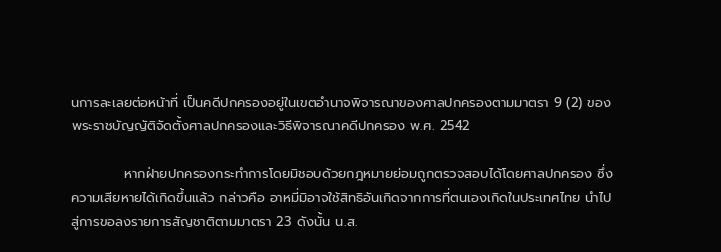นการละเลยต่อหน้าที่ เป็นคดีปกครองอยู่ในเขตอำนาจพิจารณาของศาลปกครองตามมาตรา 9 (2) ของพระราชบัญญัติจัดตั้งศาลปกครองและวิธีพิจารณาคดีปกครอง พ.ศ. 2542

           หากฝ่ายปกครองกระทำการโดยมิชอบด้วยกฎหมายย่อมถูกตรวจสอบได้โดยศาลปกครอง ซึ่งความเสียหายได้เกิดขึ้นแล้ว กล่าวคือ อาหมี่มิอาจใช้สิทธิอันเกิดจากการที่ตนเองเกิดในประเทศไทย นำไปสู่การขอลงรายการสัญชาติตามมาตรา 23 ดังนั้น น.ส.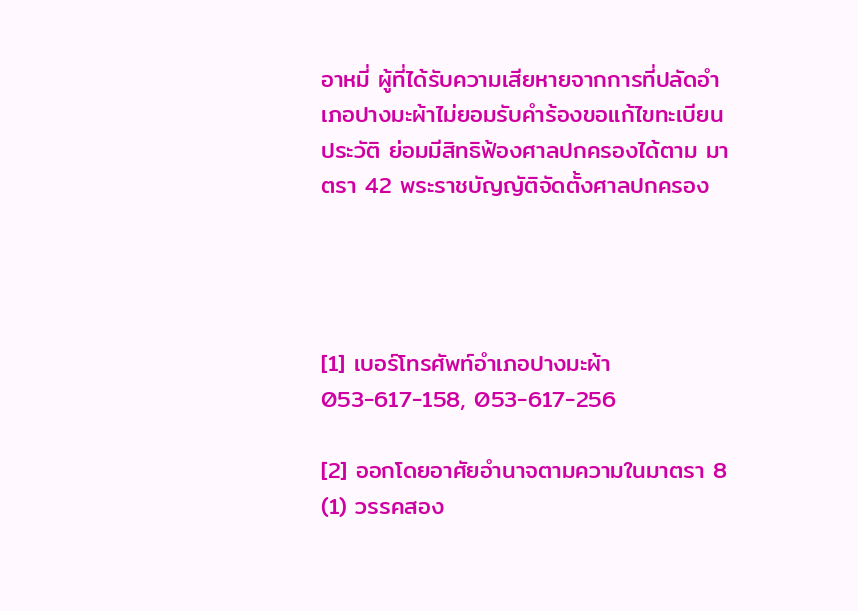อาหมี่ ผู้ที่ได้รับความเสียหายจากการที่ปลัดอำเภอปางมะผ้าไม่ยอมรับคำร้องขอแก้ไขทะเบียนประวัติ ย่อมมีสิทธิฟ้องศาลปกครองได้ตาม มาตรา 42 พระราชบัญญัติจัดตั้งศาลปกครอง




[1] เบอร์โทรศัพท์อำเภอปางมะผ้า 053-617-158, 053-617-256

[2] ออกโดยอาศัยอำนาจตามความในมาตรา 8 (1) วรรคสอง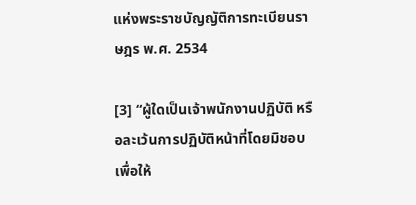แห่งพระราชบัญญัติการทะเบียนราษฎร พ.ศ. 2534

[3] “ผู้ใดเป็นเจ้าพนักงานปฏิบัติ หรือละเว้นการปฏิบัติหน้าที่โดยมิชอบ เพื่อให้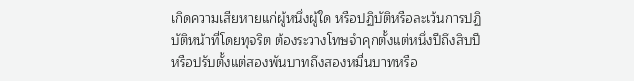เกิดความเสียหายแก่ผู้หนึ่งผู้ใด หรือปฏิบัติหรือละเว้นการปฏิบัติหน้าที่โดยทุจริต ต้องระวางโทษจำคุกตั้งแต่หนึ่งปีถึงสิบปี หรือปรับตั้งแต่สองพันบาทถึงสองหมื่นบาทหรือ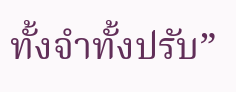ทั้งจำทั้งปรับ”